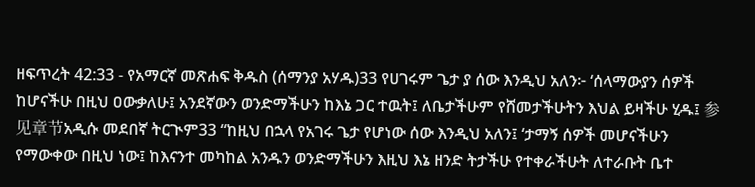ዘፍጥረት 42:33 - የአማርኛ መጽሐፍ ቅዱስ (ሰማንያ አሃዱ)33 የሀገሩም ጌታ ያ ሰው እንዲህ አለን፦ ‘ሰላማውያን ሰዎች ከሆናችሁ በዚህ ዐውቃለሁ፤ አንደኛውን ወንድማችሁን ከእኔ ጋር ተዉት፤ ለቤታችሁም የሸመታችሁትን እህል ይዛችሁ ሂዱ፤ 参见章节አዲሱ መደበኛ ትርጒም33 “ከዚህ በኋላ የአገሩ ጌታ የሆነው ሰው እንዲህ አለን፤ ‘ታማኝ ሰዎች መሆናችሁን የማውቀው በዚህ ነው፤ ከእናንተ መካከል አንዱን ወንድማችሁን እዚህ እኔ ዘንድ ትታችሁ የተቀራችሁት ለተራቡት ቤተ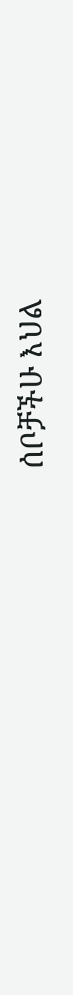ሰቦቻችሁ እህል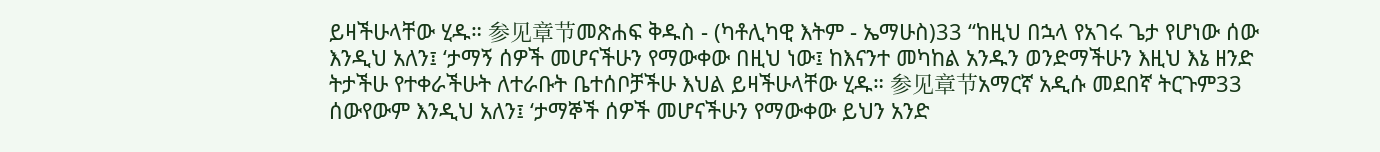ይዛችሁላቸው ሂዱ። 参见章节መጽሐፍ ቅዱስ - (ካቶሊካዊ እትም - ኤማሁስ)33 “ከዚህ በኋላ የአገሩ ጌታ የሆነው ሰው እንዲህ አለን፤ ‘ታማኝ ሰዎች መሆናችሁን የማውቀው በዚህ ነው፤ ከእናንተ መካከል አንዱን ወንድማችሁን እዚህ እኔ ዘንድ ትታችሁ የተቀራችሁት ለተራቡት ቤተሰቦቻችሁ እህል ይዛችሁላቸው ሂዱ። 参见章节አማርኛ አዲሱ መደበኛ ትርጉም33 ሰውየውም እንዲህ አለን፤ ‘ታማኞች ሰዎች መሆናችሁን የማውቀው ይህን አንድ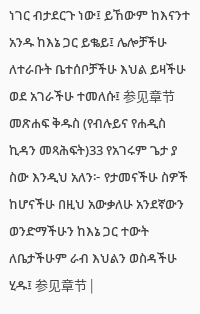ነገር ብታደርጉ ነው፤ ይኸውም ከእናንተ አንዱ ከእኔ ጋር ይቈይ፤ ሌሎቻችሁ ለተራቡት ቤተሰቦቻችሁ እህል ይዛችሁ ወደ አገራችሁ ተመለሱ፤ 参见章节መጽሐፍ ቅዱስ (የብሉይና የሐዲስ ኪዳን መጻሕፍት)33 የአገሩም ጌታ ያ ስው እንዲህ አለን፦ የታመናችሁ ስዎች ከሆናችሁ በዚህ አውቃለሁ አንደኛውን ወንድማችሁን ከእኔ ጋር ተውት ለቤታችሁም ራብ እህልን ወስዳችሁ ሂዱ፤ 参见章节 |